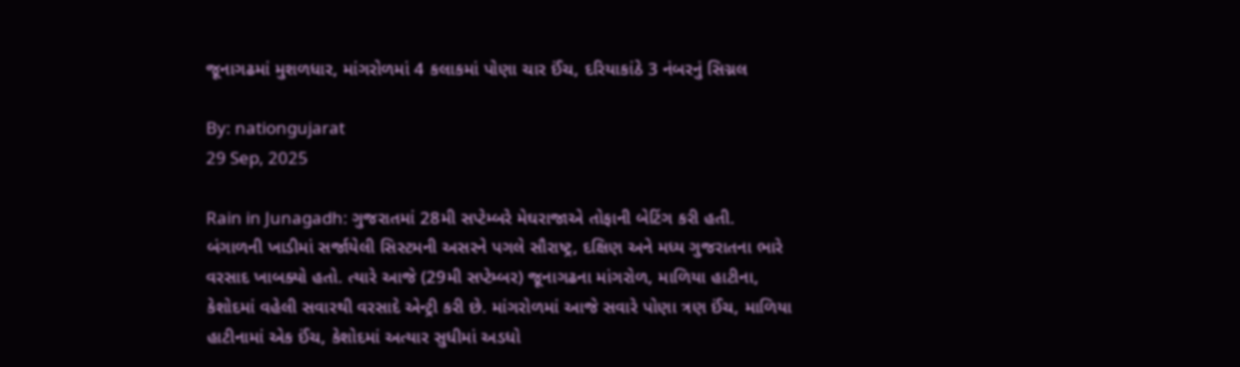જૂનાગઢમાં મુશળધાર, માંગરોળમાં 4 કલાકમાં પોણા ચાર ઈંચ, દરિયાકાંઠે 3 નંબરનું સિગ્નલ

By: nationgujarat
29 Sep, 2025

Rain in Junagadh: ગુજરાતમાં 28મી સપ્ટેમ્બરે મેઘરાજાએ તોફાની બેટિંગ કરી હતી.  બંગાળની ખાડીમાં સર્જાયેલી સિસ્ટમની અસરને પગલે સૌરાષ્ટ્ર, દક્ષિણ અને મધ્ય ગુજરાતના ભારે વરસાદ ખાબક્યો હતો. ત્યારે આજે (29મી સપ્ટેમ્બર) જૂનાગઢના માંગરોળ, માળિયા હાટીના, કેશોદમાં વહેલી સવારથી વરસાદે એન્ટ્રી કરી છે. માંગરોળમાં આજે સવારે પોણા ત્રણ ઈંચ, માળિયા હાટીનામાં એક ઈંચ, કેશોદમાં અત્યાર સુધીમાં અડધો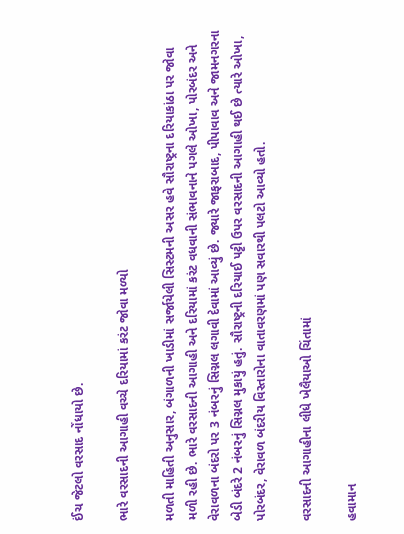ઈંચ જેટલો વરસાદ નોંધાયો છે.

ભારે વરસાદની આગાહી વચ્ચે દરિયામાં કરંટ જોવા મળ્યો

મળતી માહિતી અનુસાર, બંગાળની ખાડીમાં સર્જાયેલી સિસ્ટમની અસર હવે સૌરાષ્ટ્રના દરિયાકાંઠા પર જોવા મળી રહી છે. ભારે વરસાદની આગાહી અને દરિયામાં કરંટ વધવાની સંભાવનાને પગલે ઓખા, પોરબંદર અને વેરાવળના બંદરો પર 3 નંબરનું સિગ્નલ લગાવી દેવામાં આવ્યું છે. જ્યારે જાફરાબાદ, પીપાવાવ અને જામનગરના બેડી બંદરે 2 નંબરનું સિગ્નલ મુકાયું હતું. સૌરાષ્ટ્રની દરિયાઈ પટ્ટી ઉપર વરસાદની આગાહી થઈ છે ત્યારે ઓખા, પોરબંદર, વેરાવળ બંદરીય વિસ્તારોના વાતાવરણમાં પણ સવારથી પલટો આવ્યો હતો.

વરસાદની આગાહીના લીધે ખેલૈયાઓ ચિંતામાં

હવામાન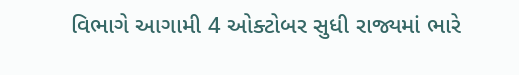વિભાગે આગામી 4 ઓક્ટોબર સુધી રાજ્યમાં ભારે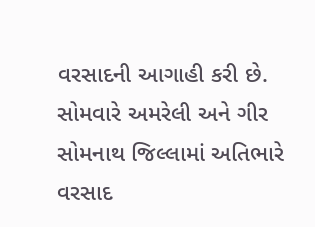વરસાદની આગાહી કરી છે. સોમવારે અમરેલી અને ગીર સોમનાથ જિલ્લામાં અતિભારે વરસાદ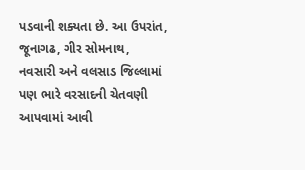પડવાની શક્યતા છે. આ ઉપરાંત, જૂનાગઢ, ગીર સોમનાથ, નવસારી અને વલસાડ જિલ્લામાં પણ ભારે વરસાદની ચેતવણી આપવામાં આવી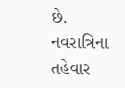છે. નવરાત્રિના તહેવાર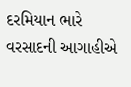દરમિયાન ભારે વરસાદની આગાહીએ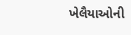ખેલૈયાઓની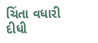ચિંતા વધારી દીધી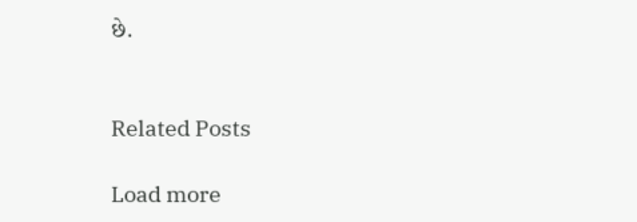છે.


Related Posts

Load more